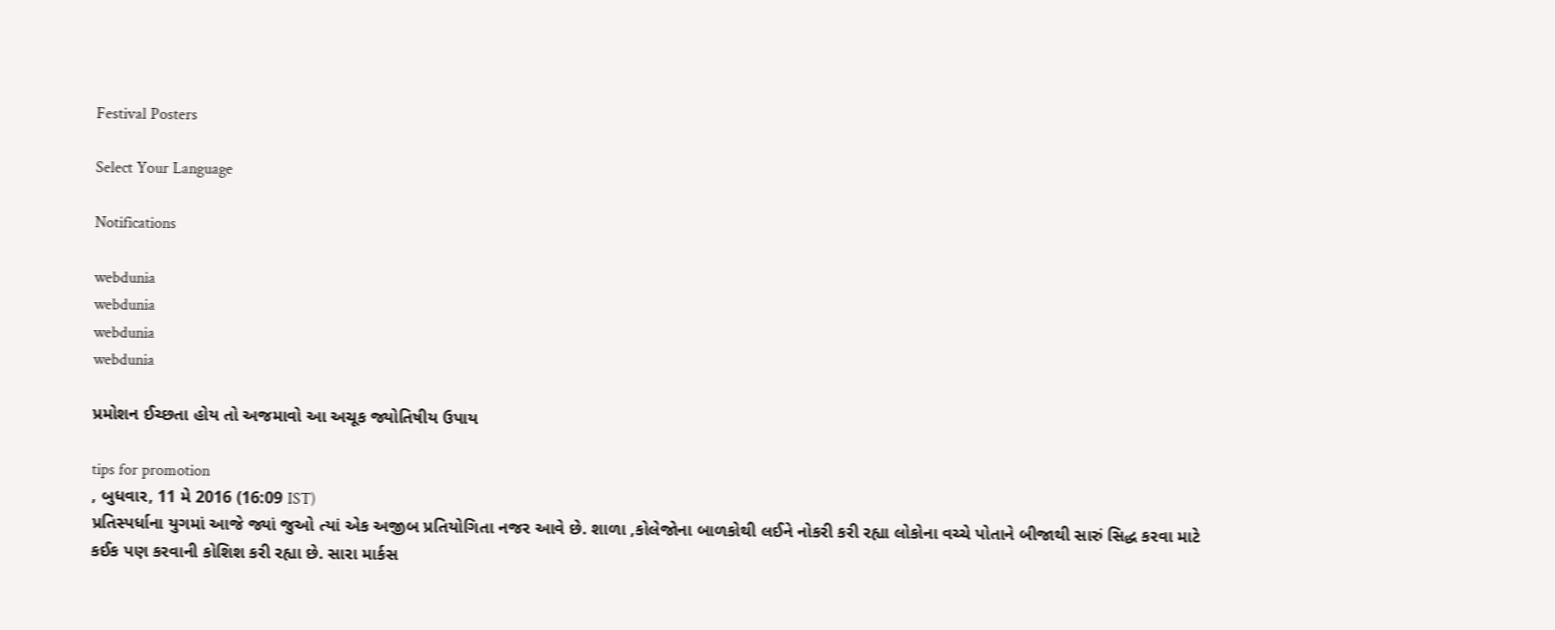Festival Posters

Select Your Language

Notifications

webdunia
webdunia
webdunia
webdunia

પ્રમોશન ઈચ્છતા હોય તો અજમાવો આ અચૂક જ્યોતિષીય ઉપાય

tips for promotion
, બુધવાર, 11 મે 2016 (16:09 IST)
પ્રતિસ્પર્ધાના યુગમાં આજે જ્યાં જુઓ ત્યાં એક અજીબ પ્રતિયોગિતા નજર આવે છે. શાળા ,કોલેજોના બાળકોથી લઈને નોકરી કરી રહ્યા લોકોના વચ્ચે પોતાને બીજાથી સારું સિદ્ધ કરવા માટે કઈક પણ કરવાની કોશિશ કરી રહ્યા છે. સારા માર્કસ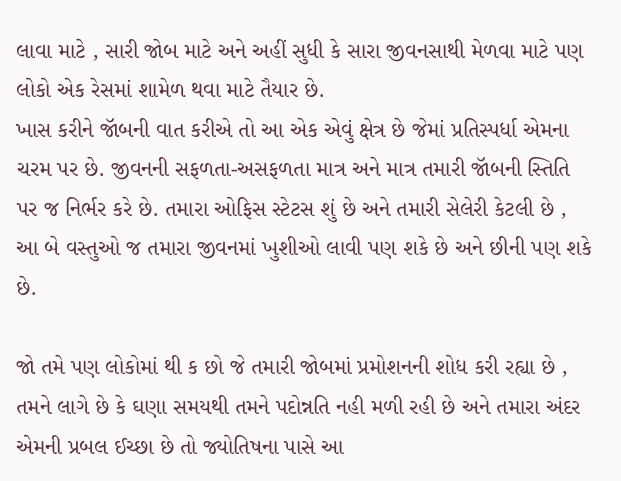લાવા માટે , સારી જોબ માટે અને અહીં સુધી કે સારા જીવનસાથી મેળવા માટે પણ લોકો એક રેસમાં શામેળ થવા માટે તૈયાર છે.
ખાસ કરીને જૉબની વાત કરીએ તો આ એક એવું ક્ષેત્ર છે જેમાં પ્રતિસ્પર્ધા એમના ચરમ પર છે. જીવનની સફળતા-અસફળતા માત્ર અને માત્ર તમારી જૉબની સ્તિતિ પર જ નિર્ભર કરે છે. તમારા ઓફિસ સ્ટેટસ શું છે અને તમારી સેલેરી કેટલી છે , આ બે વસ્તુઓ જ તમારા જીવનમાં ખુશીઓ લાવી પણ શકે છે અને છીની પણ શકે છે.

જો તમે પણ લોકોમાં થી ક છો જે તમારી જોબમાં પ્રમોશનની શોધ કરી રહ્યા છે , તમને લાગે છે કે ઘણા સમયથી તમને પદોન્નતિ નહી મળી રહી છે અને તમારા અંદર એમની પ્રબલ ઈચ્છા છે તો જ્યોતિષના પાસે આ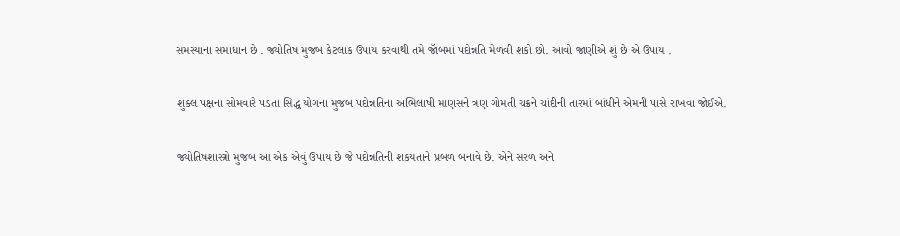સમસ્યાના સમાધાન છે . જ્યોતિષ મુજબ કેટલાક ઉપાય કરવાથી તમે જૉબમાં પદોન્નતિ મેળવી શકો છો. આવો જાણીએ શું છે એ ઉપાય .

શુક્લ પક્ષના સોમવારે પડતા સિદ્ધ યોગના મુજબ પદોન્નતિના અભિલાષી માણસને ત્રણ ગોમતી ચક્રને ચાંદીની તારમાં બાંધીને એમની પાસે રાખવા જોઈએ.

જ્યોતિષશાસ્ત્રો મુજબ આ એક એવું ઉપાય છે જે પદોન્નતિની શકયતાને પ્રબળ બનાવે છે. એને સરળ અને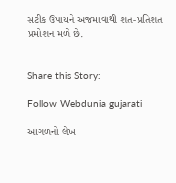સટીક ઉપાયને અજમાવાથી શત-પ્રતિશત પ્રમોશન મળે છે.


Share this Story:

Follow Webdunia gujarati

આગળનો લેખ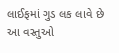લાઈફમાં ગુડ લક લાવે છે આ વસ્તુઓ